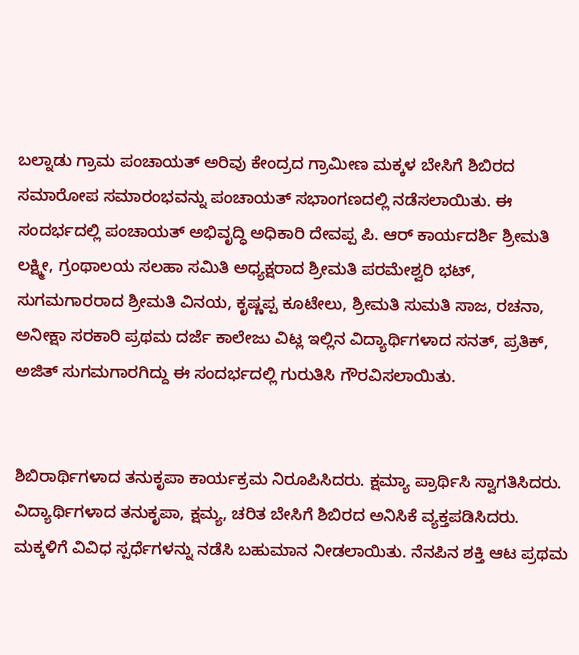ಬಲ್ನಾಡು ಗ್ರಾಮ ಪಂಚಾಯತ್ ಅರಿವು ಕೇಂದ್ರದ ಗ್ರಾಮೀಣ ಮಕ್ಕಳ ಬೇಸಿಗೆ ಶಿಬಿರದ ಸಮಾರೋಪ ಸಮಾರಂಭವನ್ನು ಪಂಚಾಯತ್ ಸಭಾಂಗಣದಲ್ಲಿ ನಡೆಸಲಾಯಿತು. ಈ ಸಂದರ್ಭದಲ್ಲಿ ಪಂಚಾಯತ್ ಅಭಿವೃದ್ಧಿ ಅಧಿಕಾರಿ ದೇವಪ್ಪ ಪಿ. ಆರ್ ಕಾರ್ಯದರ್ಶಿ ಶ್ರೀಮತಿ ಲಕ್ಷ್ಮೀ, ಗ್ರಂಥಾಲಯ ಸಲಹಾ ಸಮಿತಿ ಅಧ್ಯಕ್ಷರಾದ ಶ್ರೀಮತಿ ಪರಮೇಶ್ವರಿ ಭಟ್, ಸುಗಮಗಾರರಾದ ಶ್ರೀಮತಿ ವಿನಯ, ಕೃಷ್ಣಪ್ಪ ಕೂಟೇಲು, ಶ್ರೀಮತಿ ಸುಮತಿ ಸಾಜ, ರಚನಾ, ಅನೀಕ್ಷಾ ಸರಕಾರಿ ಪ್ರಥಮ ದರ್ಜೆ ಕಾಲೇಜು ವಿಟ್ಲ ಇಲ್ಲಿನ ವಿದ್ಯಾರ್ಥಿಗಳಾದ ಸನತ್, ಪ್ರತಿಕ್, ಅಜಿತ್ ಸುಗಮಗಾರಗಿದ್ದು ಈ ಸಂದರ್ಭದಲ್ಲಿ ಗುರುತಿಸಿ ಗೌರವಿಸಲಾಯಿತು.


ಶಿಬಿರಾರ್ಥಿಗಳಾದ ತನುಕೃಪಾ ಕಾರ್ಯಕ್ರಮ ನಿರೂಪಿಸಿದರು. ಕ್ಷಮ್ಯಾ ಪ್ರಾರ್ಥಿಸಿ ಸ್ವಾಗತಿಸಿದರು. ವಿದ್ಯಾರ್ಥಿಗಳಾದ ತನುಕೃಪಾ, ಕ್ಷಮ್ಯ, ಚರಿತ ಬೇಸಿಗೆ ಶಿಬಿರದ ಅನಿಸಿಕೆ ವ್ಯಕ್ತಪಡಿಸಿದರು. ಮಕ್ಕಳಿಗೆ ವಿವಿಧ ಸ್ಪರ್ಧೆಗಳನ್ನು ನಡೆಸಿ ಬಹುಮಾನ ನೀಡಲಾಯಿತು. ನೆನಪಿನ ಶಕ್ತಿ ಆಟ ಪ್ರಥಮ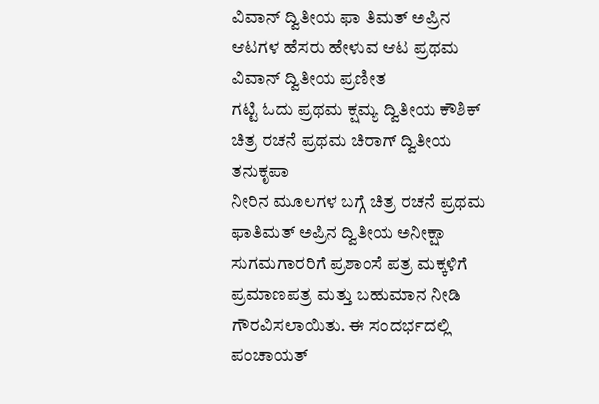ವಿವಾನ್ ದ್ವಿತೀಯ ಫಾ ತಿಮತ್ ಅಪ್ರಿನ
ಆಟಗಳ ಹೆಸರು ಹೇಳುವ ಆಟ ಪ್ರಥಮ ವಿವಾನ್ ದ್ವಿತೀಯ ಪ್ರಣೀತ
ಗಟ್ಟಿ ಓದು ಪ್ರಥಮ ಕ್ಷಮ್ಯ ದ್ವಿತೀಯ ಕೌಶಿಕ್ ಚಿತ್ರ ರಚನೆ ಪ್ರಥಮ ಚಿರಾಗ್ ದ್ವಿತೀಯ ತನುಕೃಪಾ
ನೀರಿನ ಮೂಲಗಳ ಬಗ್ಗೆ ಚಿತ್ರ ರಚನೆ ಪ್ರಥಮ ಫಾತಿಮತ್ ಅಪ್ರಿನ ದ್ವಿತೀಯ ಅನೀಕ್ಷಾ
ಸುಗಮಗಾರರಿಗೆ ಪ್ರಶಾಂಸೆ ಪತ್ರ ಮಕ್ಕಳಿಗೆ ಪ್ರಮಾಣಪತ್ರ ಮತ್ತು ಬಹುಮಾನ ನೀಡಿ ಗೌರವಿಸಲಾಯಿತು. ಈ ಸಂದರ್ಭದಲ್ಲಿ ಪಂಚಾಯತ್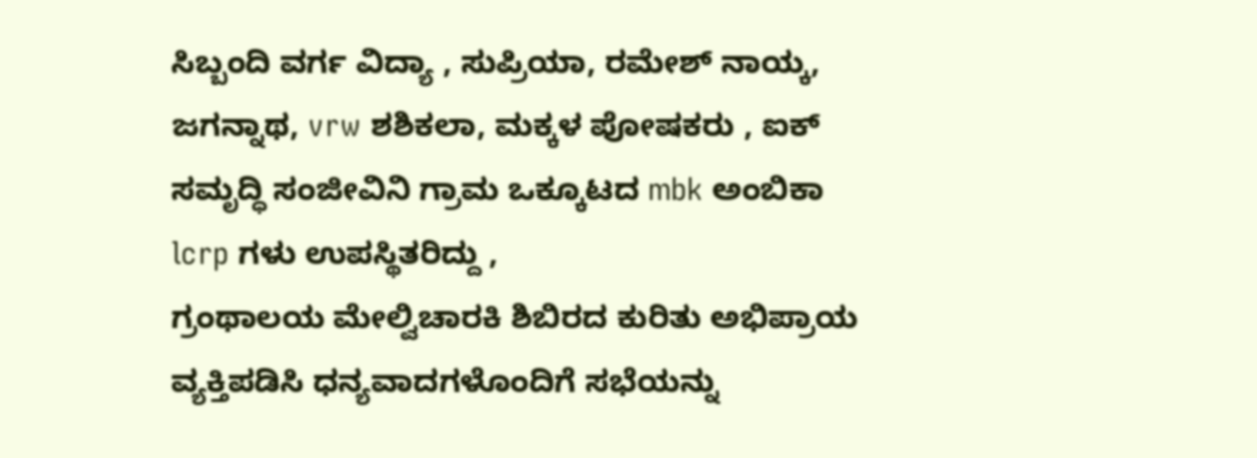ಸಿಬ್ಬಂದಿ ವರ್ಗ ವಿದ್ಯಾ , ಸುಪ್ರಿಯಾ, ರಮೇಶ್ ನಾಯ್ಕ, ಜಗನ್ನಾಥ, vrw ಶಶಿಕಲಾ, ಮಕ್ಕಳ ಪೋಷಕರು , ಐಕ್ ಸಮೃದ್ಧಿ ಸಂಜೀವಿನಿ ಗ್ರಾಮ ಒಕ್ಕೂಟದ mbk ಅಂಬಿಕಾ lcrp ಗಳು ಉಪಸ್ಥಿತರಿದ್ದು ,
ಗ್ರಂಥಾಲಯ ಮೇಲ್ವಿಚಾರಕಿ ಶಿಬಿರದ ಕುರಿತು ಅಭಿಪ್ರಾಯ ವ್ಯಕ್ತಿಪಡಿಸಿ ಧನ್ಯವಾದಗಳೊಂದಿಗೆ ಸಭೆಯನ್ನು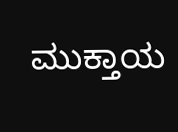ಮುಕ್ತಾಯ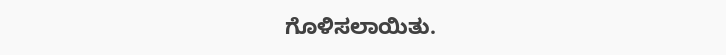ಗೊಳಿಸಲಾಯಿತು.